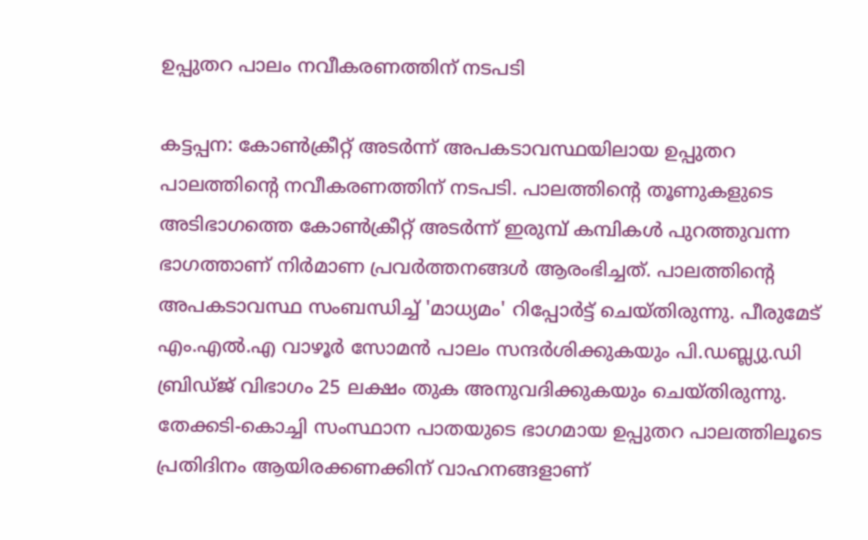ഉപ്പുതറ പാലം നവീകരണത്തിന് നടപടി

കട്ടപ്പന: കോൺക്രീറ്റ് അടർന്ന് അപകടാവസ്ഥയിലായ ഉപ്പുതറ പാലത്തിന്‍റെ നവീകരണത്തിന് നടപടി. പാലത്തിന്‍റെ തൂണുകളുടെ അടിഭാഗത്തെ കോൺക്രീറ്റ് അടർന്ന് ഇരുമ്പ് കമ്പികൾ പുറത്തുവന്ന ഭാഗത്താണ് നിർമാണ പ്രവർത്തനങ്ങൾ ആരംഭിച്ചത്. പാലത്തിന്‍റെ അപകടാവസ്ഥ സംബന്ധിച്ച് 'മാധ്യമം' റിപ്പോർട്ട്‌ ചെയ്തിരുന്നു. പീരുമേട് എം.എൽ.എ വാഴൂർ സോമൻ പാലം സന്ദർശിക്കുകയും പി.ഡബ്ല്യു.ഡി ബ്രിഡ്ജ് വിഭാഗം 25 ലക്ഷം തുക അനുവദിക്കുകയും ചെയ്തിരുന്നു. തേക്കടി-കൊച്ചി സംസ്ഥാന പാതയുടെ ഭാഗമായ ഉപ്പുതറ പാലത്തിലൂടെ പ്രതിദിനം ആയിരക്കണക്കിന് വാഹനങ്ങളാണ്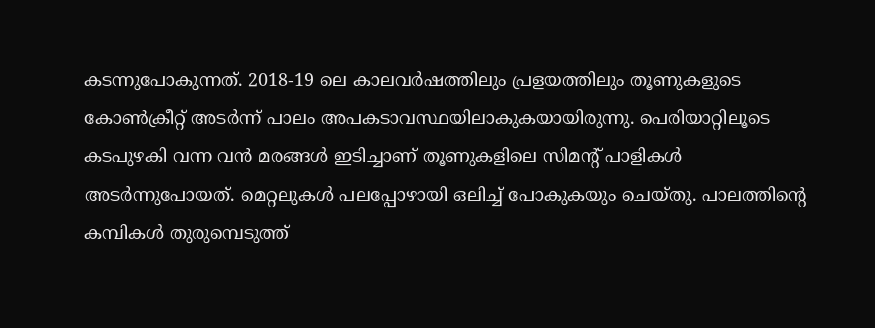കടന്നുപോകുന്നത്. 2018-19 ലെ കാലവർഷത്തിലും പ്രളയത്തിലും തൂണുകളുടെ കോൺക്രീറ്റ് അടർന്ന് പാലം അപകടാവസ്ഥയിലാകുകയായിരുന്നു. പെരിയാറ്റിലൂടെ കടപുഴകി വന്ന വൻ മരങ്ങൾ ഇടിച്ചാണ് തൂണുകളിലെ സിമന്‍റ് പാളികൾ അടർന്നുപോയത്. മെറ്റലുകൾ പലപ്പോഴായി ഒലിച്ച് പോകുകയും ചെയ്തു. പാലത്തിന്‍റെ കമ്പികൾ തുരുമ്പെടുത്ത്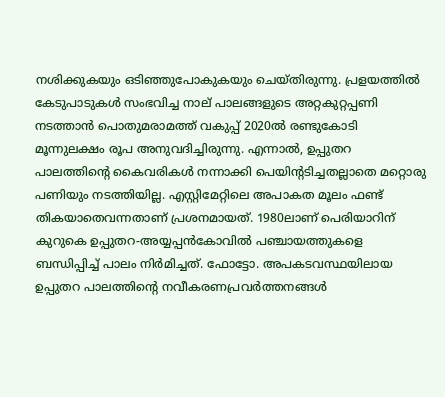നശിക്കുകയും ഒടിഞ്ഞുപോകുകയും ചെയ്തിരുന്നു. പ്രളയത്തിൽ കേടുപാടുകൾ സംഭവിച്ച നാല് പാലങ്ങളുടെ അറ്റകുറ്റപ്പണി നടത്താൻ പൊതുമരാമത്ത് വകുപ്പ് 2020ൽ രണ്ടുകോടി മൂന്നുലക്ഷം രൂപ അനുവദിച്ചിരുന്നു. എന്നാൽ, ഉപ്പുതറ പാലത്തിന്‍റെ കൈവരികൾ നന്നാക്കി പെയിന്‍റടിച്ചതല്ലാതെ മറ്റൊരു പണിയും നടത്തിയില്ല. എസ്റ്റിമേറ്റിലെ അപാകത മൂലം ഫണ്ട് തികയാതെവന്നതാണ് പ്രശനമായത്. 1980ലാണ് പെരിയാറിന് കുറുകെ ഉപ്പുതറ-അയ്യപ്പൻകോവിൽ പഞ്ചായത്തുകളെ ബന്ധിപ്പിച്ച് പാലം നിർമിച്ചത്. ഫോട്ടോ. അപകടവസ്ഥയിലായ ഉപ്പുതറ പാലത്തിന്‍റെ നവീകരണപ്രവർത്തനങ്ങൾ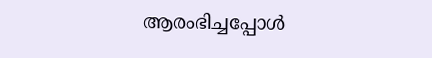ആരംഭിച്ചപ്പോൾ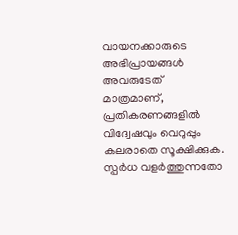വായനക്കാരുടെ അഭിപ്രായങ്ങള്‍ അവരുടേത് മാത്രമാണ്, പ്രതികരണങ്ങളിൽ വിദ്വേഷവും വെറുപ്പും കലരാതെ സൂക്ഷിക്കുക. സ്പർധ വളർത്തുന്നതോ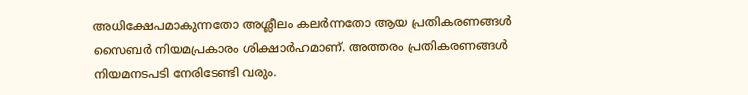അധിക്ഷേപമാകുന്നതോ അശ്ലീലം കലർന്നതോ ആയ പ്രതികരണങ്ങൾ സൈബർ നിയമപ്രകാരം ശിക്ഷാർഹമാണ്. അത്തരം പ്രതികരണങ്ങൾ നിയമനടപടി നേരിടേണ്ടി വരും.